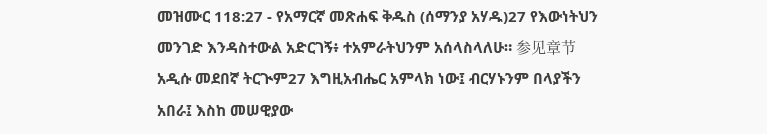መዝሙር 118:27 - የአማርኛ መጽሐፍ ቅዱስ (ሰማንያ አሃዱ)27 የእውነትህን መንገድ እንዳስተውል አድርገኝ፥ ተአምራትህንም አሰላስላለሁ። 参见章节አዲሱ መደበኛ ትርጒም27 እግዚአብሔር አምላክ ነው፤ ብርሃኑንም በላያችን አበራ፤ እስከ መሠዊያው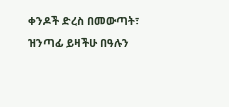ቀንዶች ድረስ በመውጣት፣ ዝንጣፊ ይዛችሁ በዓሉን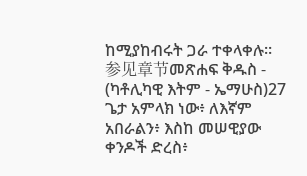ከሚያከብሩት ጋራ ተቀላቀሉ። 参见章节መጽሐፍ ቅዱስ - (ካቶሊካዊ እትም - ኤማሁስ)27 ጌታ አምላክ ነው፥ ለእኛም አበራልን፥ እስከ መሠዊያው ቀንዶች ድረስ፥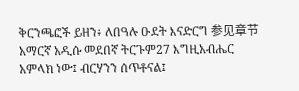ቅርንጫፎች ይዘን፥ ለበዓሉ ዑደት እናድርግ 参见章节አማርኛ አዲሱ መደበኛ ትርጉም27 እግዚአብሔር አምላክ ነው፤ ብርሃንን ሰጥቶናል፤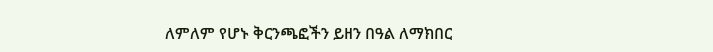ለምለም የሆኑ ቅርንጫፎችን ይዘን በዓል ለማክበር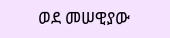ወደ መሠዊያው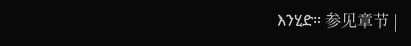እንሂድ። 参见章节 |